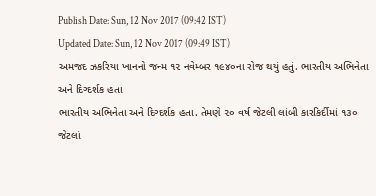Publish Date: Sun, 12 Nov 2017 (09:42 IST)
Updated Date: Sun, 12 Nov 2017 (09:49 IST)
અમજદ ઝકરિયા ખાનનો જન્મ ૧૨ નવેમ્બર ૧૯૪૦ના રોજ થયું હતું. ભારતીય અભિનેતા અને દિગ્દર્શક હતા
ભારતીય અભિનેતા અને દિગ્દર્શક હતા. તેમણે ૨૦ વર્ષ જેટલી લાંબી કારકિર્દીમાં ૧૩૦ જેટલાં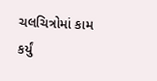ચલચિત્રોમાં કામ કર્યું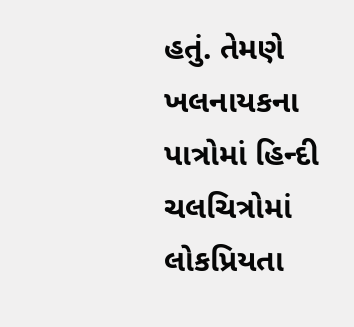હતું. તેમણે ખલનાયકના પાત્રોમાં હિન્દી ચલચિત્રોમાં લોકપ્રિયતા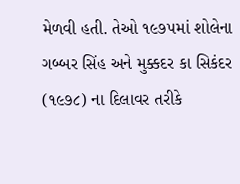મેળવી હતી. તેઓ ૧૯૭૫માં શોલેના ગબ્બર સિંહ અને મુક્કદર કા સિકંદર (૧૯૭૮) ના દિલાવર તરીકે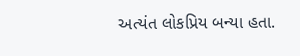અત્યંત લોકપ્રિય બન્યા હતા.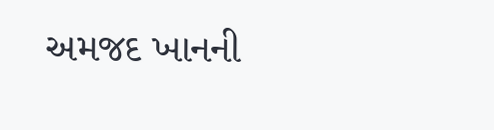અમજદ ખાનની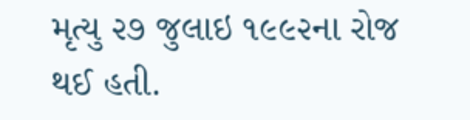મૃત્યુ ૨૭ જુલાઇ ૧૯૯૨ના રોજ થઈ હતી.